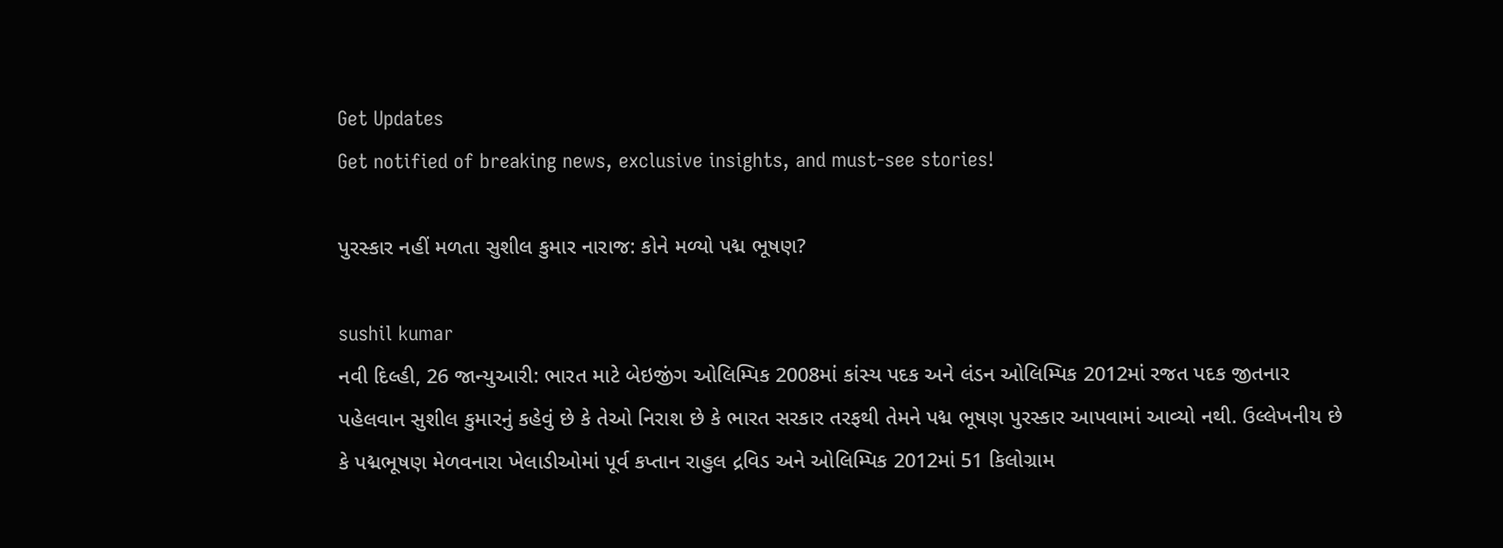Get Updates
Get notified of breaking news, exclusive insights, and must-see stories!

પુરસ્કાર નહીં મળતા સુશીલ કુમાર નારાજ: કોને મળ્યો પદ્મ ભૂષણ?

sushil kumar
નવી દિલ્હી, 26 જાન્યુઆરી: ભારત માટે બેઇજીંગ ઓલિમ્પિક 2008માં કાંસ્ય પદક અને લંડન ઓલિમ્પિક 2012માં રજત પદક જીતનાર પહેલવાન સુશીલ કુમારનું કહેવું છે કે તેઓ નિરાશ છે કે ભારત સરકાર તરફથી તેમને પદ્મ ભૂષણ પુરસ્કાર આપવામાં આવ્યો નથી. ઉલ્લેખનીય છે કે પદ્મભૂષણ મેળવનારા ખેલાડીઓમાં પૂર્વ કપ્તાન રાહુલ દ્રવિડ અને ઓલિમ્પિક 2012માં 51 કિલોગ્રામ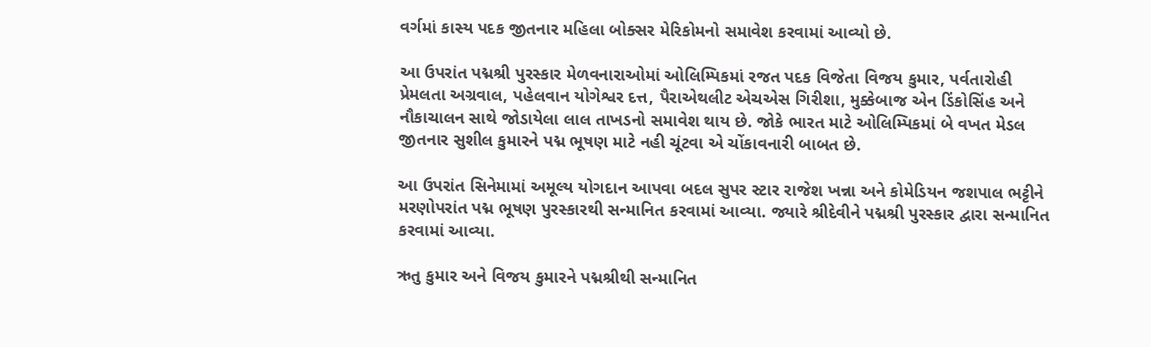વર્ગમાં કાસ્ય પદક જીતનાર મહિલા બોક્સર મેરિકોમનો સમાવેશ કરવામાં આવ્યો છે.

આ ઉપરાંત પદ્મશ્રી પુરસ્કાર મેળવનારાઓમાં ઓલિમ્પિકમાં રજત પદક વિજેતા વિજય કુમાર, પર્વતારોહી પ્રેમલતા અગ્રવાલ, પહેલવાન યોગેશ્વર દત્ત, પૈરાએથલીટ એચએસ ગિરીશા, મુક્કેબાજ એન ડિંકોસિંહ અને નૌકાચાલન સાથે જોડાયેલા લાલ તાખડનો સમાવેશ થાય છે. જોકે ભારત માટે ઓલિમ્પિકમાં બે વખત મેડલ જીતનાર સુશીલ કુમારને પદ્મ ભૂષણ માટે નહી ચૂંટવા એ ચોંકાવનારી બાબત છે.

આ ઉપરાંત સિનેમામાં અમૂલ્ય યોગદાન આપવા બદલ સુપર સ્ટાર રાજેશ ખન્ના અને કોમેડિયન જશપાલ ભટ્ટીને મરણોપરાંત પદ્મ ભૂષણ પુરસ્કારથી સન્માનિત કરવામાં આવ્યા. જ્યારે શ્રીદેવીને પદ્મશ્રી પુરસ્કાર દ્વારા સન્માનિત કરવામાં આવ્યા.

ઋતુ કુમાર અને વિજય કુમારને પદ્મશ્રીથી સન્માનિત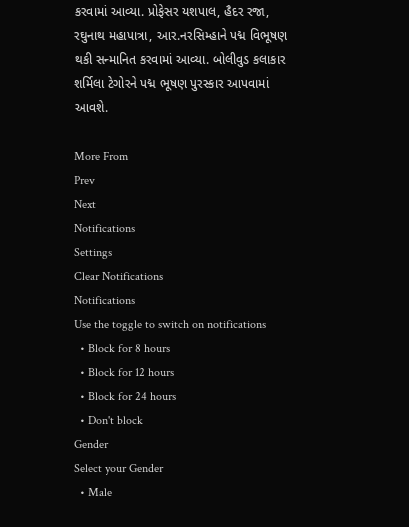કરવામાં આવ્યા. પ્રોફેસર યશપાલ, હૈદર રજા, રઘુનાથ મહાપાત્રા, આર.નરસિમ્હાને પદ્મ વિભૂષણ થકી સન્માનિત કરવામાં આવ્યા. બોલીવુડ કલાકાર શર્મિલા ટેગોરને પદ્મ ભૂષણ પુરસ્કાર આપવામાં આવશે.

More From
Prev
Next
Notifications
Settings
Clear Notifications
Notifications
Use the toggle to switch on notifications
  • Block for 8 hours
  • Block for 12 hours
  • Block for 24 hours
  • Don't block
Gender
Select your Gender
  • Male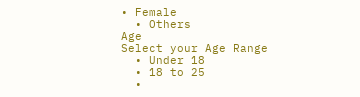• Female
  • Others
Age
Select your Age Range
  • Under 18
  • 18 to 25
  •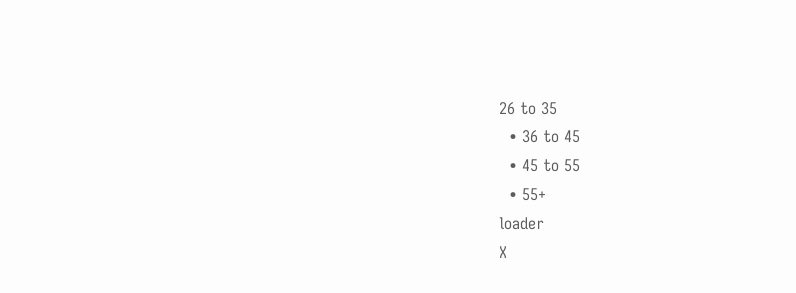26 to 35
  • 36 to 45
  • 45 to 55
  • 55+
loader
X